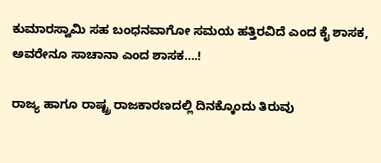ಕುಮಾರಸ್ವಾಮಿ ಸಹ ಬಂಧನವಾಗೋ ಸಮಯ ಹತ್ತಿರವಿದೆ ಎಂದ ಕೈ ಶಾಸಕ, ಅವರೇನೂ ಸಾಚಾನಾ ಎಂದ ಶಾಸಕ….!

ರಾಜ್ಯ ಹಾಗೂ ರಾಷ್ಟ್ರ ರಾಜಕಾರಣದಲ್ಲಿ ದಿನಕ್ಕೊಂದು ತಿರುವು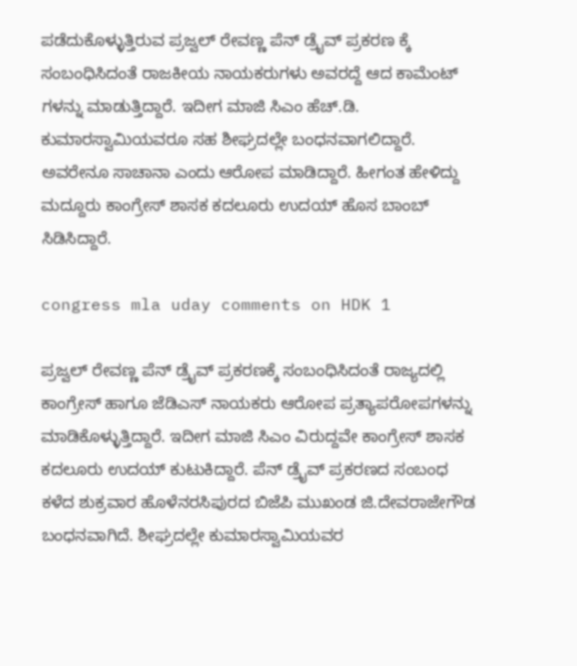ಪಡೆದುಕೊಳ್ಳುತ್ತಿರುವ ಪ್ರಜ್ವಲ್ ರೇವಣ್ಣ ಪೆನ್ ಡ್ರೈವ್ ಪ್ರಕರಣ ಕ್ಕೆ ಸಂಬಂಧಿಸಿದಂತೆ ರಾಜಕೀಯ ನಾಯಕರುಗಳು ಅವರದ್ದೆ ಆದ ಕಾಮೆಂಟ್ ಗಳನ್ನು ಮಾಡುತ್ತಿದ್ದಾರೆ. ಇದೀಗ ಮಾಜಿ ಸಿಎಂ ಹೆಚ್.ಡಿ. ಕುಮಾರಸ್ವಾಮಿಯವರೂ ಸಹ ಶೀಘ್ರದಲ್ಲೇ ಬಂಧನವಾಗಲಿದ್ದಾರೆ. ಅವರೇನೂ ಸಾಚಾನಾ ಎಂದು ಆರೋಪ ಮಾಡಿದ್ದಾರೆ. ಹೀಗಂತ ಹೇಳಿದ್ದು ಮದ್ದೂರು ಕಾಂಗ್ರೇಸ್ ಶಾಸಕ ಕದಲೂರು ಉದಯ್ ಹೊಸ ಬಾಂಬ್ ಸಿಡಿಸಿದ್ದಾರೆ.

congress mla uday comments on HDK 1

ಪ್ರಜ್ವಲ್ ರೇವಣ್ಣ ಪೆನ್ ಡ್ರೈವ್ ಪ್ರಕರಣಕ್ಕೆ ಸಂಬಂಧಿಸಿದಂತೆ ರಾಜ್ಯದಲ್ಲಿ ಕಾಂಗ್ರೇಸ್ ಹಾಗೂ ಜೆಡಿಎಸ್ ನಾಯಕರು ಆರೋಪ ಪ್ರತ್ಯಾಪರೋಪಗಳನ್ನು ಮಾಡಿಕೊಳ್ಳುತ್ತಿದ್ದಾರೆ. ಇದೀಗ ಮಾಜಿ ಸಿಎಂ ವಿರುದ್ದವೇ ಕಾಂಗ್ರೇಸ್ ಶಾಸಕ ಕದಲೂರು ಉದಯ್ ಕುಟುಕಿದ್ದಾರೆ. ಪೆನ್ ಡ್ರೈವ್ ಪ್ರಕರಣದ ಸಂಬಂಧ ಕಳೆದ ಶುಕ್ರವಾರ ಹೊಳೆನರಸಿಪುರದ ಬಿಜೆಪಿ ಮುಖಂಡ ಜಿ.ದೇವರಾಜೇಗೌಡ ಬಂಧನವಾಗಿದೆ. ಶೀಘ್ರದಲ್ಲೇ ಕುಮಾರಸ್ವಾಮಿಯವರ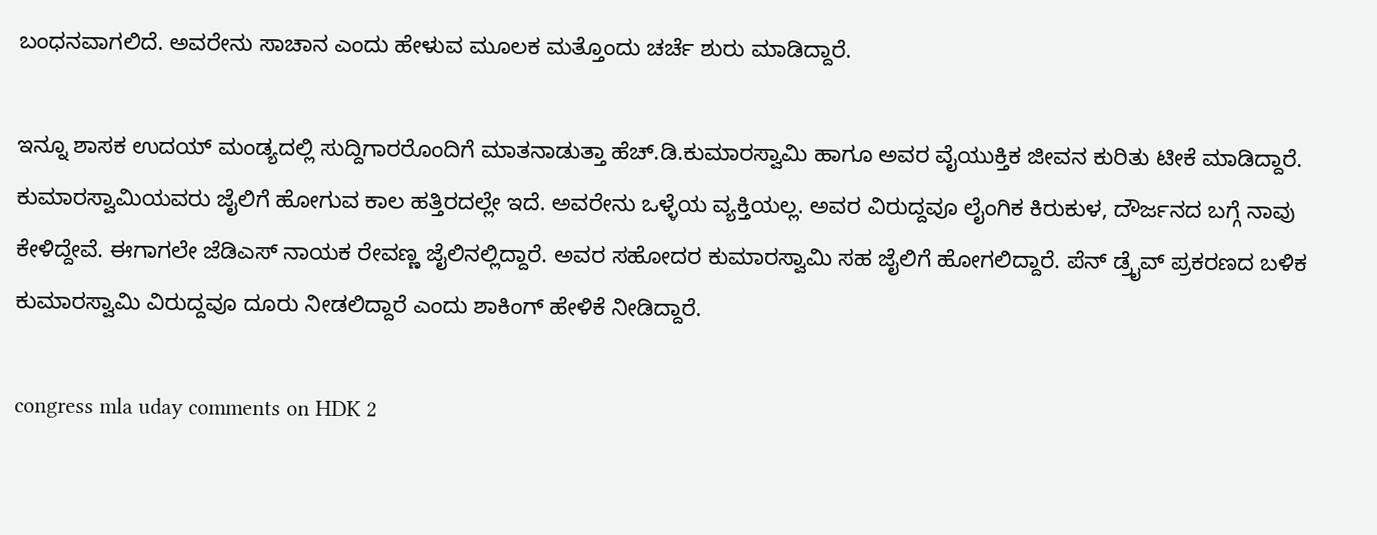ಬಂಧನವಾಗಲಿದೆ. ಅವರೇನು ಸಾಚಾನ ಎಂದು ಹೇಳುವ ಮೂಲಕ ಮತ್ತೊಂದು ಚರ್ಚೆ ಶುರು ಮಾಡಿದ್ದಾರೆ.

ಇನ್ನೂ ಶಾಸಕ ಉದಯ್ ಮಂಡ್ಯದಲ್ಲಿ ಸುದ್ದಿಗಾರರೊಂದಿಗೆ ಮಾತನಾಡುತ್ತಾ ಹೆಚ್.ಡಿ.ಕುಮಾರಸ್ವಾಮಿ ಹಾಗೂ ಅವರ ವೈಯುಕ್ತಿಕ ಜೀವನ ಕುರಿತು ಟೀಕೆ ಮಾಡಿದ್ದಾರೆ. ಕುಮಾರಸ್ವಾಮಿಯವರು ಜೈಲಿಗೆ ಹೋಗುವ ಕಾಲ ಹತ್ತಿರದಲ್ಲೇ ಇದೆ. ಅವರೇನು ಒಳ್ಳೆಯ ವ್ಯಕ್ತಿಯಲ್ಲ. ಅವರ ವಿರುದ್ದವೂ ಲೈಂಗಿಕ ಕಿರುಕುಳ, ದೌರ್ಜನದ ಬಗ್ಗೆ ನಾವು ಕೇಳಿದ್ದೇವೆ. ಈಗಾಗಲೇ ಜೆಡಿಎಸ್ ನಾಯಕ ರೇವಣ್ಣ ಜೈಲಿನಲ್ಲಿದ್ದಾರೆ. ಅವರ ಸಹೋದರ ಕುಮಾರಸ್ವಾಮಿ ಸಹ ಜೈಲಿಗೆ ಹೋಗಲಿದ್ದಾರೆ. ಪೆನ್ ಡ್ರೈವ್ ಪ್ರಕರಣದ ಬಳಿಕ ಕುಮಾರಸ್ವಾಮಿ ವಿರುದ್ದವೂ ದೂರು ನೀಡಲಿದ್ದಾರೆ ಎಂದು ಶಾಕಿಂಗ್ ಹೇಳಿಕೆ ನೀಡಿದ್ದಾರೆ.

congress mla uday comments on HDK 2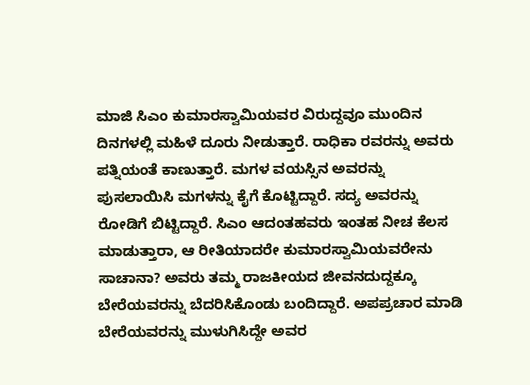ಮಾಜಿ ಸಿಎಂ ಕುಮಾರಸ್ವಾಮಿಯವರ ವಿರುದ್ದವೂ ಮುಂದಿನ ದಿನಗಳಲ್ಲಿ ಮಹಿಳೆ ದೂರು ನೀಡುತ್ತಾರೆ. ರಾಧಿಕಾ ರವರನ್ನು ಅವರು ಪತ್ನಿಯಂತೆ ಕಾಣುತ್ತಾರೆ. ಮಗಳ ವಯಸ್ಸಿನ ಅವರನ್ನು ಪುಸಲಾಯಿಸಿ ಮಗಳನ್ನು ಕೈಗೆ ಕೊಟ್ಟಿದ್ದಾರೆ. ಸದ್ಯ ಅವರನ್ನು ರೋಡಿಗೆ ಬಿಟ್ಟಿದ್ದಾರೆ. ಸಿಎಂ ಆದಂತಹವರು ಇಂತಹ ನೀಚ ಕೆಲಸ ಮಾಡುತ್ತಾರಾ, ಆ ರೀತಿಯಾದರೇ ಕುಮಾರಸ್ವಾಮಿಯವರೇನು ಸಾಚಾನಾ? ಅವರು ತಮ್ಮ ರಾಜಕೀಯದ ಜೀವನದುದ್ದಕ್ಕೂ ಬೇರೆಯವರನ್ನು ಬೆದರಿಸಿಕೊಂಡು ಬಂದಿದ್ದಾರೆ. ಅಪಪ್ರಚಾರ ಮಾಡಿ ಬೇರೆಯವರನ್ನು ಮುಳುಗಿಸಿದ್ದೇ ಅವರ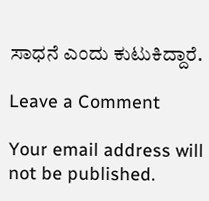ಸಾಧನೆ ಎಂದು ಕುಟುಕಿದ್ದಾರೆ.

Leave a Comment

Your email address will not be published.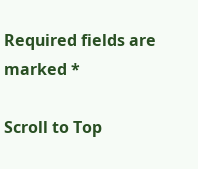Required fields are marked *

Scroll to Top